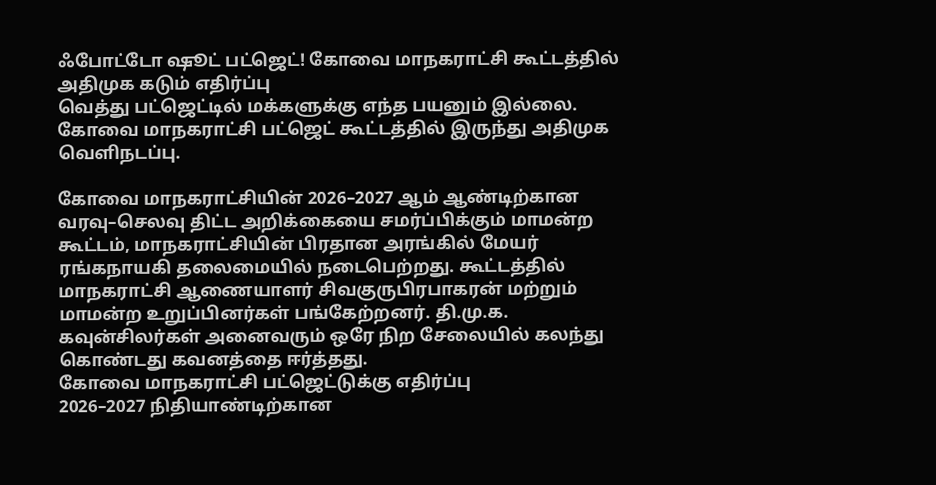ஃபோட்டோ ஷூட் பட்ஜெட்! கோவை மாநகராட்சி கூட்டத்தில் அதிமுக கடும் எதிர்ப்பு
வெத்து பட்ஜெட்டில் மக்களுக்கு எந்த பயனும் இல்லை. கோவை மாநகராட்சி பட்ஜெட் கூட்டத்தில் இருந்து அதிமுக வெளிநடப்பு.

கோவை மாநகராட்சியின் 2026–2027 ஆம் ஆண்டிற்கான வரவு–செலவு திட்ட அறிக்கையை சமர்ப்பிக்கும் மாமன்ற கூட்டம், மாநகராட்சியின் பிரதான அரங்கில் மேயர் ரங்கநாயகி தலைமையில் நடைபெற்றது. கூட்டத்தில் மாநகராட்சி ஆணையாளர் சிவகுருபிரபாகரன் மற்றும் மாமன்ற உறுப்பினர்கள் பங்கேற்றனர். தி.மு.க. கவுன்சிலர்கள் அனைவரும் ஒரே நிற சேலையில் கலந்து கொண்டது கவனத்தை ஈர்த்தது.
கோவை மாநகராட்சி பட்ஜெட்டுக்கு எதிர்ப்பு
2026–2027 நிதியாண்டிற்கான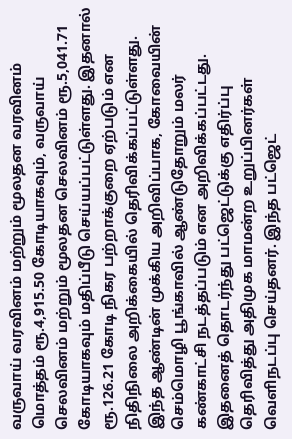வருவாய் வரவினம் மற்றும் மூலதன வரவினம் மொத்தம் ரூ.4,915.50 கோடியாகவும், வருவாய் செலவினம் மற்றும் மூலதன செலவினம் ரூ.5,041.71 கோடியாகவும் மதிப்பீடு செய்யப்பட்டுள்ளது. இதனால் ரூ.126.21 கோடி நிகர பற்றாக்குறை ஏற்படும் என நிதிநிலை அறிக்கையில் தெரிவிக்கப்பட்டுள்ளது.
இந்த ஆண்டின் முக்கிய அறிவிப்பாக, கோவையின் செம்மொழி பூங்காவில் ஆண்டுதோறும் மலர் கண்காட்சி நடத்தப்படும் என அறிவிக்கப்பட்டது. இதனைத் தொடர்ந்து பட்ஜெட்டுக்கு எதிர்ப்பு தெரிவித்து அதிமுக மாமன்ற உறுப்பினர்கள் வெளிநடப்பு செய்தனர். இந்த பட்ஜெட்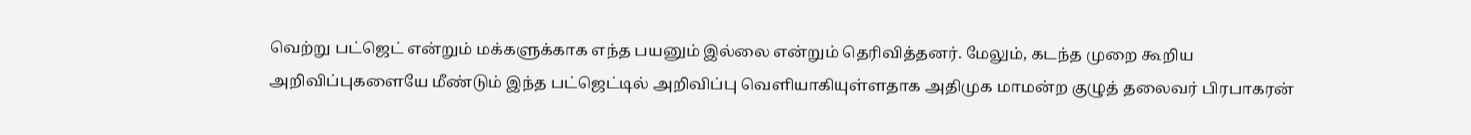வெற்று பட்ஜெட் என்றும் மக்களுக்காக எந்த பயனும் இல்லை என்றும் தெரிவித்தனர். மேலும், கடந்த முறை கூறிய அறிவிப்புகளையே மீண்டும் இந்த பட்ஜெட்டில் அறிவிப்பு வெளியாகியுள்ளதாக அதிமுக மாமன்ற குழுத் தலைவர் பிரபாகரன்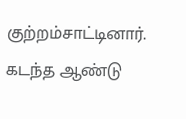குற்றம்சாட்டினார்.
கடந்த ஆண்டு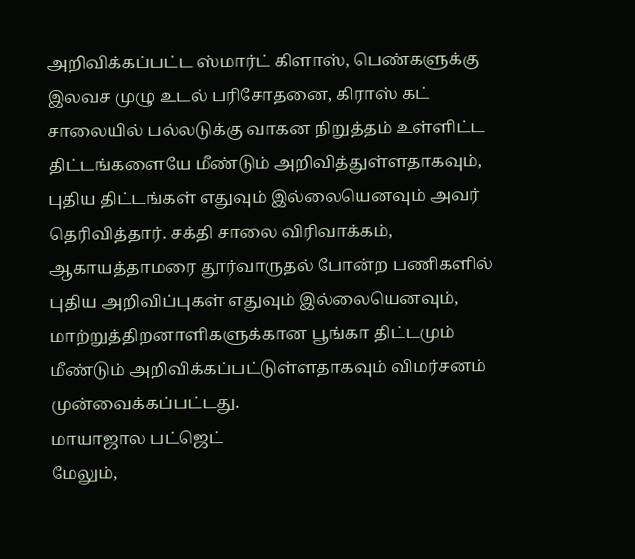அறிவிக்கப்பட்ட ஸ்மார்ட் கிளாஸ், பெண்களுக்கு இலவச முழு உடல் பரிசோதனை, கிராஸ் கட் சாலையில் பல்லடுக்கு வாகன நிறுத்தம் உள்ளிட்ட திட்டங்களையே மீண்டும் அறிவித்துள்ளதாகவும், புதிய திட்டங்கள் எதுவும் இல்லையெனவும் அவர் தெரிவித்தார். சக்தி சாலை விரிவாக்கம், ஆகாயத்தாமரை தூர்வாருதல் போன்ற பணிகளில் புதிய அறிவிப்புகள் எதுவும் இல்லையெனவும், மாற்றுத்திறனாளிகளுக்கான பூங்கா திட்டமும் மீண்டும் அறிவிக்கப்பட்டுள்ளதாகவும் விமர்சனம் முன்வைக்கப்பட்டது.
மாயாஜால பட்ஜெட்
மேலும்,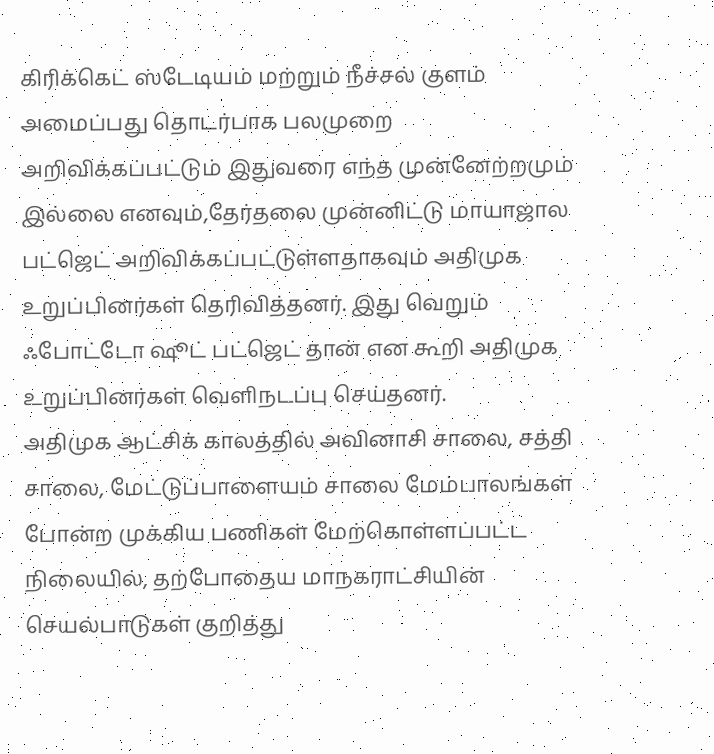கிரிக்கெட் ஸ்டேடியம் மற்றும் நீச்சல் குளம் அமைப்பது தொடர்பாக பலமுறை அறிவிக்கப்பட்டும் இதுவரை எந்த முன்னேற்றமும் இல்லை எனவும்,தேர்தலை முன்னிட்டு மாயாஜால பட்ஜெட் அறிவிக்கப்பட்டுள்ளதாகவும் அதிமுக உறுப்பினர்கள் தெரிவித்தனர். இது வெறும் ஃபோட்டோ ஷூட் பட்ஜெட் தான் என கூறி அதிமுக உறுப்பினர்கள் வெளிநடப்பு செய்தனர்.
அதிமுக ஆட்சிக் காலத்தில் அவினாசி சாலை, சத்தி சாலை, மேட்டுப்பாளையம் சாலை மேம்பாலங்கள் போன்ற முக்கிய பணிகள் மேற்கொள்ளப்பட்ட நிலையில், தற்போதைய மாநகராட்சியின் செயல்பாடுகள் குறித்து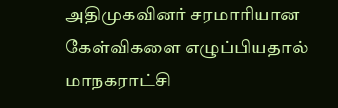அதிமுகவினர் சரமாரியான கேள்விகளை எழுப்பியதால் மாநகராட்சி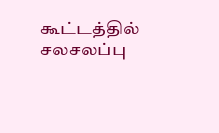கூட்டத்தில் சலசலப்பு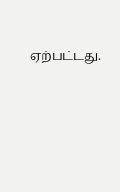ஏற்பட்டது.